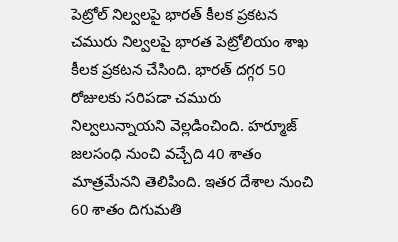పెట్రోల్ నిల్వలపై భారత్ కీలక ప్రకటన
చమురు నిల్వలపై భారత పెట్రోలియం శాఖ కీలక ప్రకటన చేసింది. భారత్ దగ్గర 50 రోజులకు సరిపడా చమురు నిల్వలున్నాయని వెల్లడించింది. హర్మూజ్ జలసంధి నుంచి వచ్చేది 40 శాతం మాత్రమేనని తెలిపింది. ఇతర దేశాల నుంచి 60 శాతం దిగుమతి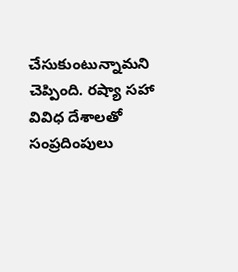చేసుకుంటున్నామని చెప్పింది. రష్యా సహా వివిధ దేశాలతో సంప్రదింపులు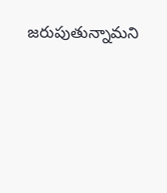జరుపుతున్నామని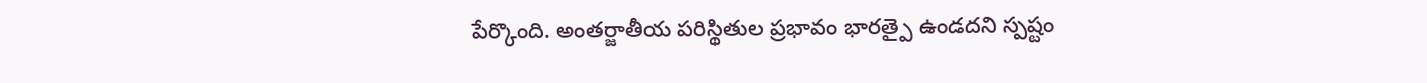పేర్కొంది. అంతర్జాతీయ పరిస్థితుల ప్రభావం భారత్పై ఉండదని స్పష్టం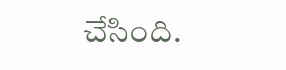చేసింది.